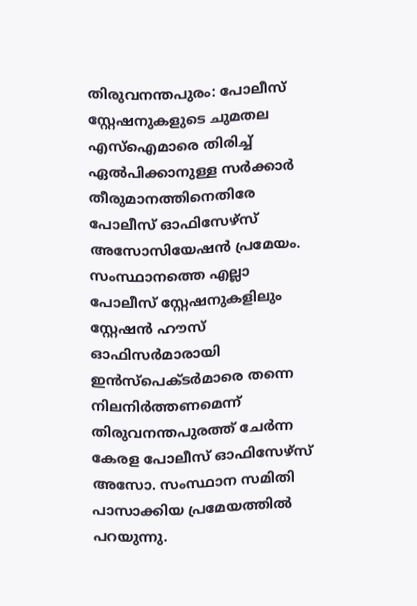തിരുവനന്തപുരം: പോലീസ് സ്റ്റേഷനുകളുടെ ചുമതല എസ്ഐമാരെ തിരിച്ച് ഏൽപിക്കാനുള്ള സർക്കാർ തീരുമാനത്തിനെതിരേ പോലീസ് ഓഫിസേഴ്സ് അസോസിയേഷൻ പ്രമേയം.
സംസ്ഥാനത്തെ എല്ലാ പോലീസ് സ്റ്റേഷനുകളിലും സ്റ്റേഷൻ ഹൗസ് ഓഫിസർമാരായി ഇൻസ്പെക്ടർമാരെ തന്നെ നിലനിർത്തണമെന്ന് തിരുവനന്തപുരത്ത് ചേർന്ന കേരള പോലീസ് ഓഫിസേഴ്സ് അസോ. സംസ്ഥാന സമിതി പാസാക്കിയ പ്രമേയത്തിൽ പറയുന്നു.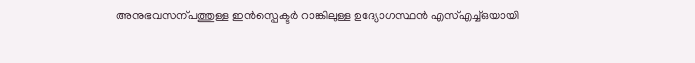അനുഭവസന്പത്തുള്ള ഇൻസ്പെക്ടർ റാങ്കിലുള്ള ഉദ്യോഗസ്ഥൻ എസ്എച്ച്ഒയായി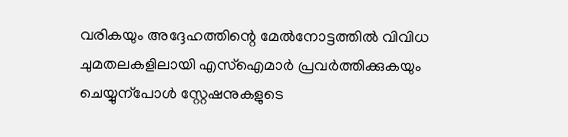വരികയും അദ്ദേഹത്തിന്റെ മേൽനോട്ടത്തിൽ വിവിധ ചുമതലകളിലായി എസ്ഐമാർ പ്രവർത്തിക്കുകയും ചെയ്യുന്പോൾ സ്റ്റേഷനുകളുടെ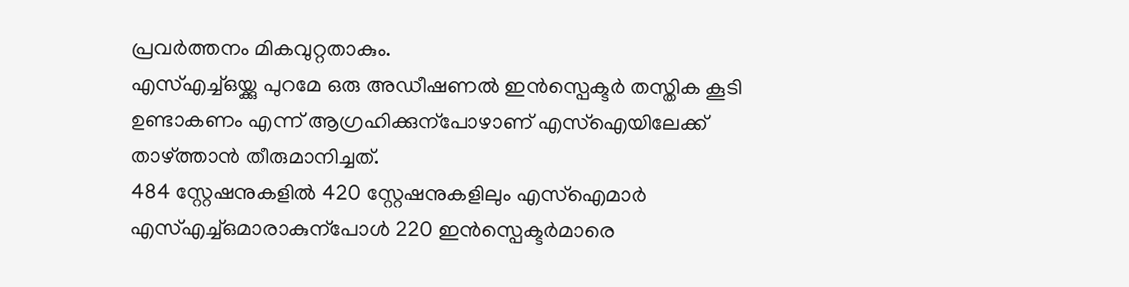പ്രവർത്തനം മികവുറ്റതാകും.
എസ്എച്ച്ഒയ്ക്കു പുറമേ ഒരു അഡീഷണൽ ഇൻസ്പെക്ടർ തസ്തിക കൂടി ഉണ്ടാകണം എന്ന് ആഗ്രഹിക്കുന്പോഴാണ് എസ്ഐയിലേക്ക് താഴ്ത്താൻ തീരുമാനിച്ചത്.
484 സ്റ്റേഷനുകളിൽ 420 സ്റ്റേഷനുകളിലും എസ്ഐമാർ എസ്എച്ച്ഒമാരാകുന്പോൾ 220 ഇൻസ്പെക്ടർമാരെ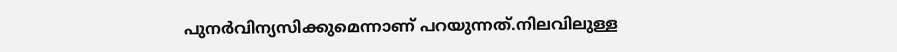പുനർവിന്യസിക്കുമെന്നാണ് പറയുന്നത്.നിലവിലുള്ള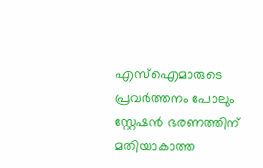എസ്ഐമാരുടെ പ്രവർത്തനം പോലും സ്റ്റേഷൻ ഭരണത്തിന് മതിയാകാത്ത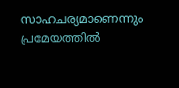സാഹചര്യമാണെന്നും പ്രമേയത്തിൽ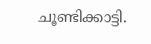ചൂണ്ടിക്കാട്ടി.